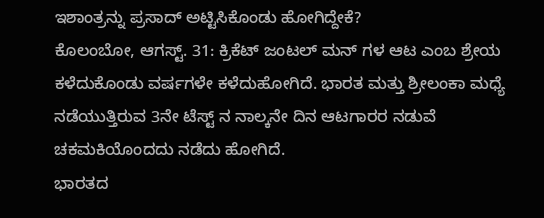ಇಶಾಂತ್ರನ್ನು ಪ್ರಸಾದ್ ಅಟ್ಟಿಸಿಕೊಂಡು ಹೋಗಿದ್ದೇಕೆ?
ಕೊಲಂಬೋ, ಆಗಸ್ಟ್. 31: ಕ್ರಿಕೆಟ್ ಜಂಟಲ್ ಮನ್ ಗಳ ಆಟ ಎಂಬ ಶ್ರೇಯ ಕಳೆದುಕೊಂಡು ವರ್ಷಗಳೇ ಕಳೆದುಹೋಗಿದೆ. ಭಾರತ ಮತ್ತು ಶ್ರೀಲಂಕಾ ಮಧ್ಯೆ ನಡೆಯುತ್ತಿರುವ 3ನೇ ಟೆಸ್ಟ್ ನ ನಾಲ್ಕನೇ ದಿನ ಆಟಗಾರರ ನಡುವೆ ಚಕಮಕಿಯೊಂದದು ನಡೆದು ಹೋಗಿದೆ.
ಭಾರತದ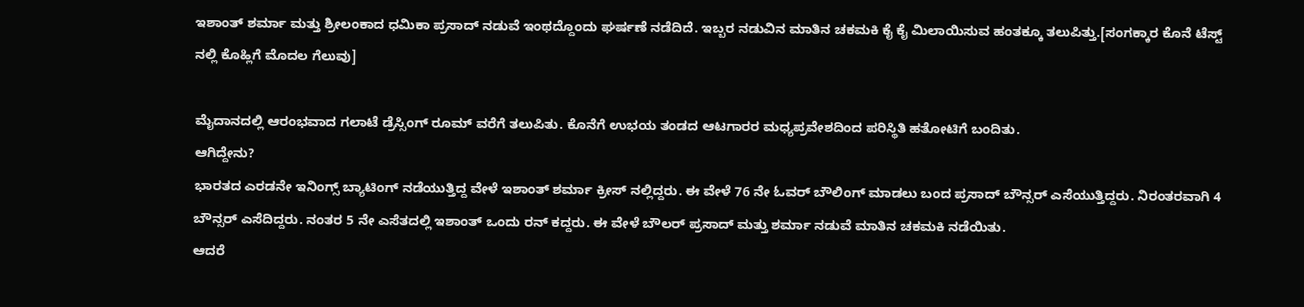ಇಶಾಂತ್ ಶರ್ಮಾ ಮತ್ತು ಶ್ರೀಲಂಕಾದ ಧಮಿಕಾ ಪ್ರಸಾದ್ ನಡುವೆ ಇಂಥದ್ದೊಂದು ಘರ್ಷಣೆ ನಡೆದಿದೆ. ಇಬ್ಬರ ನಡುವಿನ ಮಾತಿನ ಚಕಮಕಿ ಕೈ ಕೈ ಮಿಲಾಯಿಸುವ ಹಂತಕ್ಕೂ ತಲುಪಿತ್ತು.[ಸಂಗಕ್ಕಾರ ಕೊನೆ ಟೆಸ್ಟ್ ನಲ್ಲಿ ಕೊಹ್ಲಿಗೆ ಮೊದಲ ಗೆಲುವು]

ಮೈದಾನದಲ್ಲಿ ಆರಂಭವಾದ ಗಲಾಟೆ ಡ್ರೆಸ್ಸಿಂಗ್ ರೂಮ್ ವರೆಗೆ ತಲುಪಿತು. ಕೊನೆಗೆ ಉಭಯ ತಂಡದ ಆಟಗಾರರ ಮಧ್ಯಪ್ರವೇಶದಿಂದ ಪರಿಸ್ಥಿತಿ ಹತೋಟಿಗೆ ಬಂದಿತು.
ಆಗಿದ್ದೇನು?
ಭಾರತದ ಎರಡನೇ ಇನಿಂಗ್ಸ್ ಬ್ಯಾಟಿಂಗ್ ನಡೆಯುತ್ತಿದ್ದ ವೇಳೆ ಇಶಾಂತ್ ಶರ್ಮಾ ಕ್ರೀಸ್ ನಲ್ಲಿದ್ದರು. ಈ ವೇಳೆ 76 ನೇ ಓವರ್ ಬೌಲಿಂಗ್ ಮಾಡಲು ಬಂದ ಪ್ರಸಾದ್ ಬೌನ್ಸರ್ ಎಸೆಯುತ್ತಿದ್ದರು. ನಿರಂತರವಾಗಿ 4 ಬೌನ್ಸರ್ ಎಸೆದಿದ್ದರು. ನಂತರ 5 ನೇ ಎಸೆತದಲ್ಲಿ ಇಶಾಂತ್ ಒಂದು ರನ್ ಕದ್ದರು. ಈ ವೇಳೆ ಬೌಲರ್ ಪ್ರಸಾದ್ ಮತ್ತು ಶರ್ಮಾ ನಡುವೆ ಮಾತಿನ ಚಕಮಕಿ ನಡೆಯಿತು.
ಆದರೆ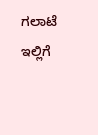ಗಲಾಟೆ ಇಲ್ಲಿಗೆ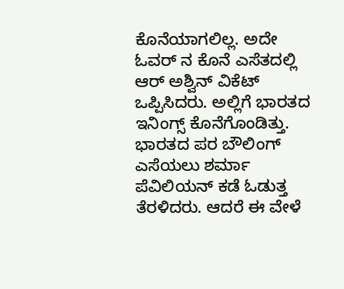ಕೊನೆಯಾಗಲಿಲ್ಲ. ಅದೇ ಓವರ್ ನ ಕೊನೆ ಎಸೆತದಲ್ಲಿ ಆರ್ ಅಶ್ವಿನ್ ವಿಕೆಟ್ ಒಪ್ಪಿಸಿದರು. ಅಲ್ಲಿಗೆ ಭಾರತದ ಇನಿಂಗ್ಸ್ ಕೊನೆಗೊಂಡಿತ್ತು. ಭಾರತದ ಪರ ಬೌಲಿಂಗ್ ಎಸೆಯಲು ಶರ್ಮಾ ಪೆವಿಲಿಯನ್ ಕಡೆ ಓಡುತ್ತ ತೆರಳಿದರು. ಆದರೆ ಈ ವೇಳೆ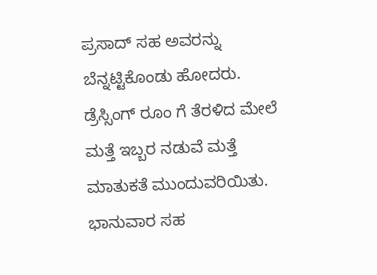ಪ್ರಸಾದ್ ಸಹ ಅವರನ್ನು ಬೆನ್ನಟ್ಟಿಕೊಂಡು ಹೋದರು.
ಡ್ರೆಸ್ಸಿಂಗ್ ರೂಂ ಗೆ ತೆರಳಿದ ಮೇಲೆ ಮತ್ತೆ ಇಬ್ಬರ ನಡುವೆ ಮತ್ತೆ ಮಾತುಕತೆ ಮುಂದುವರಿಯಿತು. ಭಾನುವಾರ ಸಹ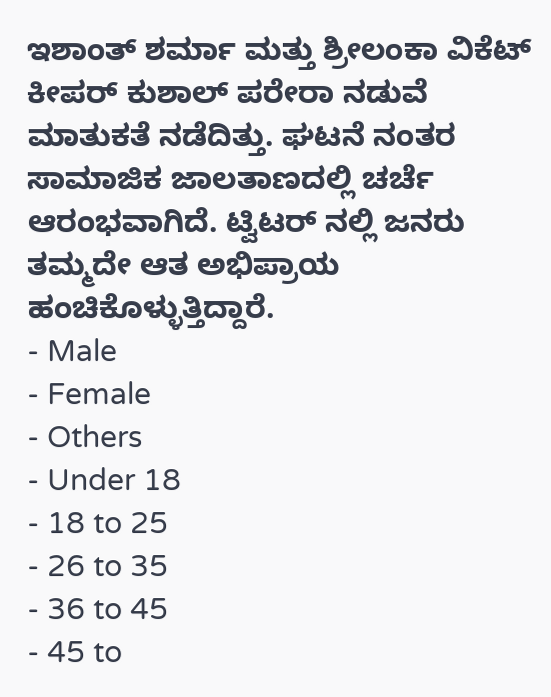ಇಶಾಂತ್ ಶರ್ಮಾ ಮತ್ತು ಶ್ರೀಲಂಕಾ ವಿಕೆಟ್ ಕೀಪರ್ ಕುಶಾಲ್ ಪರೇರಾ ನಡುವೆ ಮಾತುಕತೆ ನಡೆದಿತ್ತು. ಘಟನೆ ನಂತರ ಸಾಮಾಜಿಕ ಜಾಲತಾಣದಲ್ಲಿ ಚರ್ಚೆ ಆರಂಭವಾಗಿದೆ. ಟ್ವಿಟರ್ ನಲ್ಲಿ ಜನರು ತಮ್ಮದೇ ಆತ ಅಭಿಪ್ರಾಯ ಹಂಚಿಕೊಳ್ಳುತ್ತಿದ್ದಾರೆ.
- Male
- Female
- Others
- Under 18
- 18 to 25
- 26 to 35
- 36 to 45
- 45 to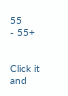55
- 55+


Click it and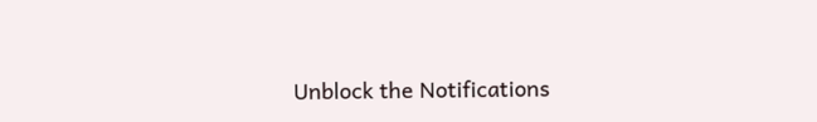Unblock the Notifications